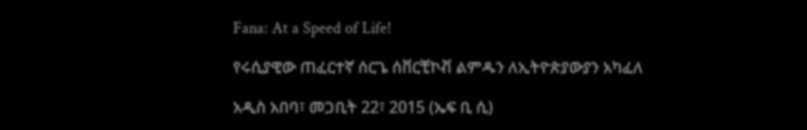Fana: At a Speed of Life!

የሩሲያዊው ጠፈርተኛ ሰርጌ ሰቨርቺኮቭ ልምዱን ለኢትዮጵያውያን አካፈለ

አዲስ አበባ፣ መጋቢት 22፣ 2015 (ኤፍ ቢ ሲ)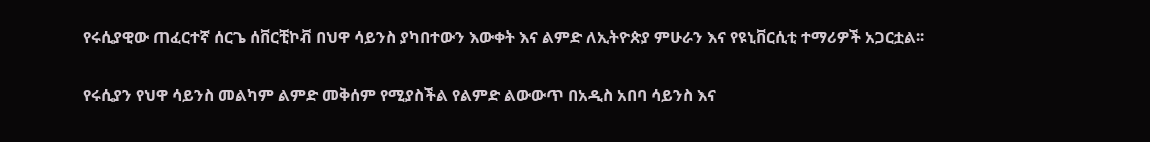የሩሲያዊው ጠፈርተኛ ሰርጌ ሰቨርቺኮቭ በህዋ ሳይንስ ያካበተውን እውቀት እና ልምድ ለኢትዮጵያ ምሁራን እና የዩኒቨርሲቲ ተማሪዎች አጋርቷል፡፡

የሩሲያን የህዋ ሳይንስ መልካም ልምድ መቅሰም የሚያስችል የልምድ ልውውጥ በአዲስ አበባ ሳይንስ እና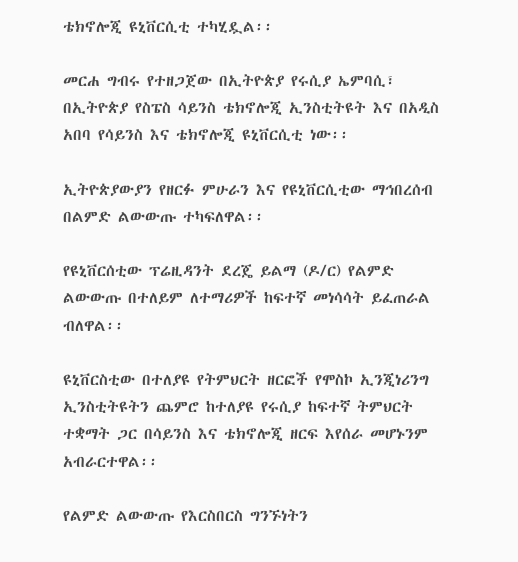ቴክኖሎጂ ዩኒቨርሲቲ ተካሂዷል፡፡

መርሐ ግብሩ የተዘጋጀው በኢትዮጵያ የሩሲያ ኤምባሲ፣ በኢትዮጵያ የስፔስ ሳይንስ ቴክኖሎጂ ኢንስቲትዩት እና በአዲስ አበባ የሳይንስ እና ቴክኖሎጂ ዩኒቨርሲቲ ነው፡፡

ኢትዮጵያውያን የዘርፉ ምሁራን እና የዩኒቨርሲቲው ማኅበረሰብ በልምድ ልውውጡ ተካፍለዋል፡፡

የዩኒቨርሰቲው ፕሬዚዳንት ደረጄ ይልማ (ዶ/ር) የልምድ ልውውጡ በተለይም ለተማሪዎች ከፍተኛ መነሳሳት ይፈጠራል ብለዋል፡፡

ዩኒቨርስቲው በተለያዩ የትምህርት ዘርፎች የሞስኮ ኢንጂነሪንግ ኢንስቲትዩትን ጨምሮ ከተለያዩ የሩሲያ ከፍተኛ ትምህርት ተቋማት ጋር በሳይንስ እና ቴክኖሎጂ ዘርፍ እየሰራ መሆኑንም አብራርተዋል፡፡

የልምድ ልውውጡ የእርስበርስ ግንኙነትን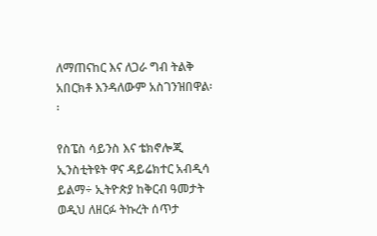ለማጠናከር እና ለጋራ ግብ ትልቅ አበርክቶ እንዳለውም አስገንዝበዋል፡፡

የስፔስ ሳይንስ እና ቴክኖሎጂ ኢንስቲትዩት ዋና ዳይሬክተር አብዲሳ ይልማ÷ ኢትዮጵያ ከቅርብ ዓመታት ወዲህ ለዘርፉ ትኩረት ሰጥታ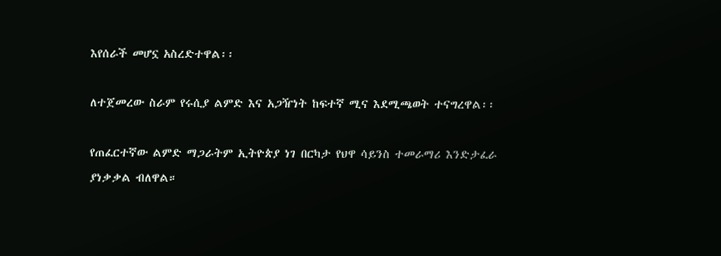እየሰራች መሆኗ አስረድተዋል፡፡

ለተጀመረው ስራም የሩሲያ ልምድ እና አጋዥነት ከፍተኛ ሚና እደሚጫወት ተናግረዋል፡፡

የጠፈርተኛው ልምድ ማጋራትም ኢትዮጵያ ነገ በርካታ የህዋ ሳይንስ ተመራማሪ እንድታፈራ ያነቃቃል ብለዋል።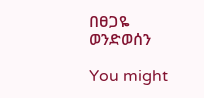በፀጋዬ ወንድወሰን

You might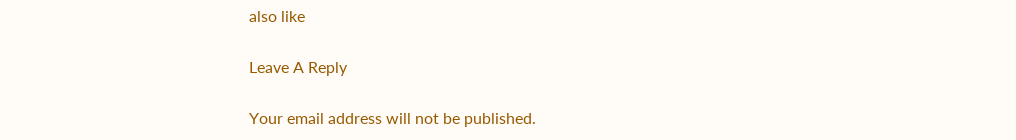also like

Leave A Reply

Your email address will not be published.